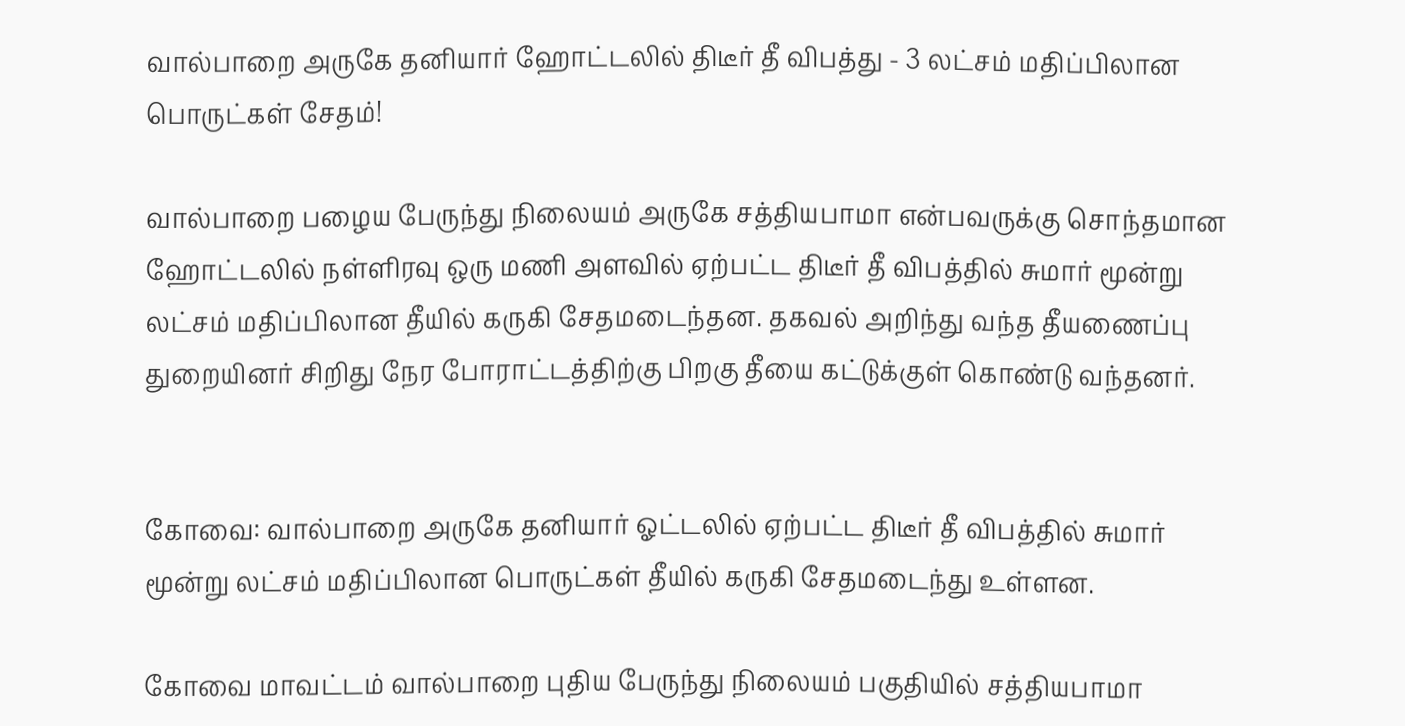வால்பாறை அருகே தனியார் ஹோட்டலில் திடீர் தீ விபத்து - 3 லட்சம் மதிப்பிலான பொருட்கள் சேதம்!

வால்பாறை பழைய பேருந்து நிலையம் அருகே சத்தியபாமா என்பவருக்கு சொந்தமான ஹோட்டலில் நள்ளிரவு ஒரு மணி அளவில் ஏற்பட்ட திடீர் தீ விபத்தில் சுமார் மூன்று லட்சம் மதிப்பிலான தீயில் கருகி சேதமடைந்தன. தகவல் அறிந்து வந்த தீயணைப்பு துறையினர் சிறிது நேர போராட்டத்திற்கு பிறகு தீயை கட்டுக்குள் கொண்டு வந்தனர்.


கோவை: வால்பாறை அருகே தனியார் ஓட்டலில் ஏற்பட்ட திடீர் தீ விபத்தில் சுமார் மூன்று லட்சம் மதிப்பிலான பொருட்கள் தீயில் கருகி சேதமடைந்து உள்ளன.

கோவை மாவட்டம் வால்பாறை புதிய பேருந்து நிலையம் பகுதியில் சத்தியபாமா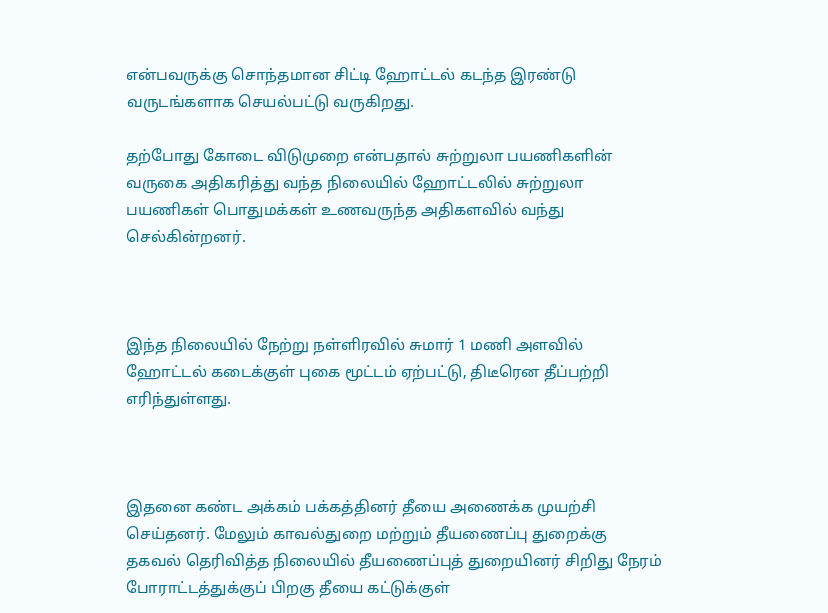என்பவருக்கு சொந்தமான சிட்டி ஹோட்டல் கடந்த இரண்டு வருடங்களாக செயல்பட்டு வருகிறது.

தற்போது கோடை விடுமுறை என்பதால் சுற்றுலா பயணிகளின் வருகை அதிகரித்து வந்த நிலையில் ஹோட்டலில் சுற்றுலா பயணிகள் பொதுமக்கள் உணவருந்த அதிகளவில் வந்து செல்கின்றனர்.



இந்த நிலையில் நேற்று நள்ளிரவில் சுமார் 1 மணி அளவில் ஹோட்டல் கடைக்குள் புகை மூட்டம் ஏற்பட்டு, திடீரென தீப்பற்றி எரிந்துள்ளது.



இதனை கண்ட அக்கம் பக்கத்தினர் தீயை அணைக்க முயற்சி செய்தனர். மேலும் காவல்துறை மற்றும் தீயணைப்பு துறைக்கு தகவல் தெரிவித்த நிலையில் தீயணைப்புத் துறையினர் சிறிது நேரம் போராட்டத்துக்குப் பிறகு தீயை கட்டுக்குள்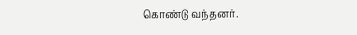கொண்டு வந்தனர்.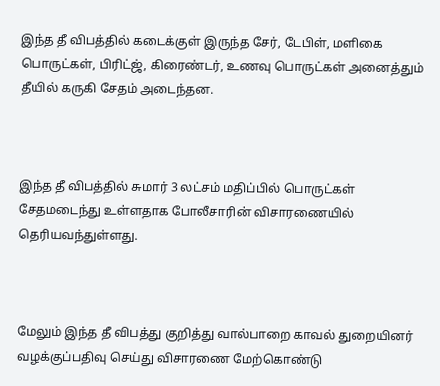இந்த தீ விபத்தில் கடைக்குள் இருந்த சேர், டேபிள், மளிகை பொருட்கள், பிரிட்ஜ், கிரைண்டர், உணவு பொருட்கள் அனைத்தும் தீயில் கருகி சேதம் அடைந்தன.



இந்த தீ விபத்தில் சுமார் 3 லட்சம் மதிப்பில் பொருட்கள் சேதமடைந்து உள்ளதாக போலீசாரின் விசாரணையில் தெரியவந்துள்ளது.



மேலும் இந்த தீ விபத்து குறித்து வால்பாறை காவல் துறையினர் வழக்குப்பதிவு செய்து விசாரணை மேற்கொண்டு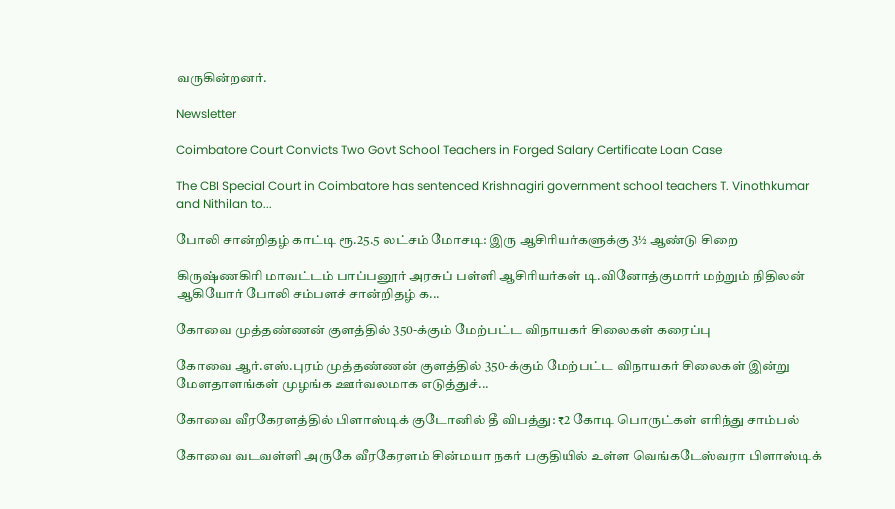வருகின்றனர்.

Newsletter

Coimbatore Court Convicts Two Govt School Teachers in Forged Salary Certificate Loan Case

The CBI Special Court in Coimbatore has sentenced Krishnagiri government school teachers T. Vinothkumar and Nithilan to...

போலி சான்றிதழ் காட்டி ரூ.25.5 லட்சம் மோசடி: இரு ஆசிரியர்களுக்கு 3½ ஆண்டு சிறை

கிருஷ்ணகிரி மாவட்டம் பாப்பனூர் அரசுப் பள்ளி ஆசிரியர்கள் டி.வினோத்குமார் மற்றும் நிதிலன் ஆகியோர் போலி சம்பளச் சான்றிதழ் க...

கோவை முத்தண்ணன் குளத்தில் 350-க்கும் மேற்பட்ட விநாயகர் சிலைகள் கரைப்பு

கோவை ஆர்.எஸ்.புரம் முத்தண்ணன் குளத்தில் 350-க்கும் மேற்பட்ட விநாயகர் சிலைகள் இன்று மேளதாளங்கள் முழங்க ஊர்வலமாக எடுத்துச்...

கோவை வீரகேரளத்தில் பிளாஸ்டிக் குடோனில் தீ விபத்து: ₹2 கோடி பொருட்கள் எரிந்து சாம்பல்

கோவை வடவள்ளி அருகே வீரகேரளம் சின்மயா நகர் பகுதியில் உள்ள வெங்கடேஸ்வரா பிளாஸ்டிக்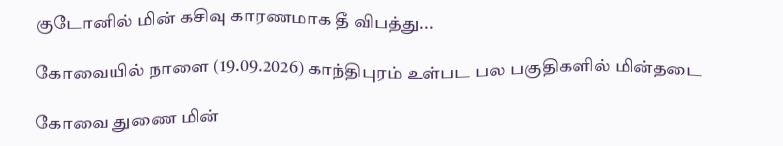குடோனில் மின் கசிவு காரணமாக தீ விபத்து...

கோவையில் நாளை (19.09.2026) காந்திபுரம் உள்பட பல பகுதிகளில் மின்தடை

கோவை துணை மின்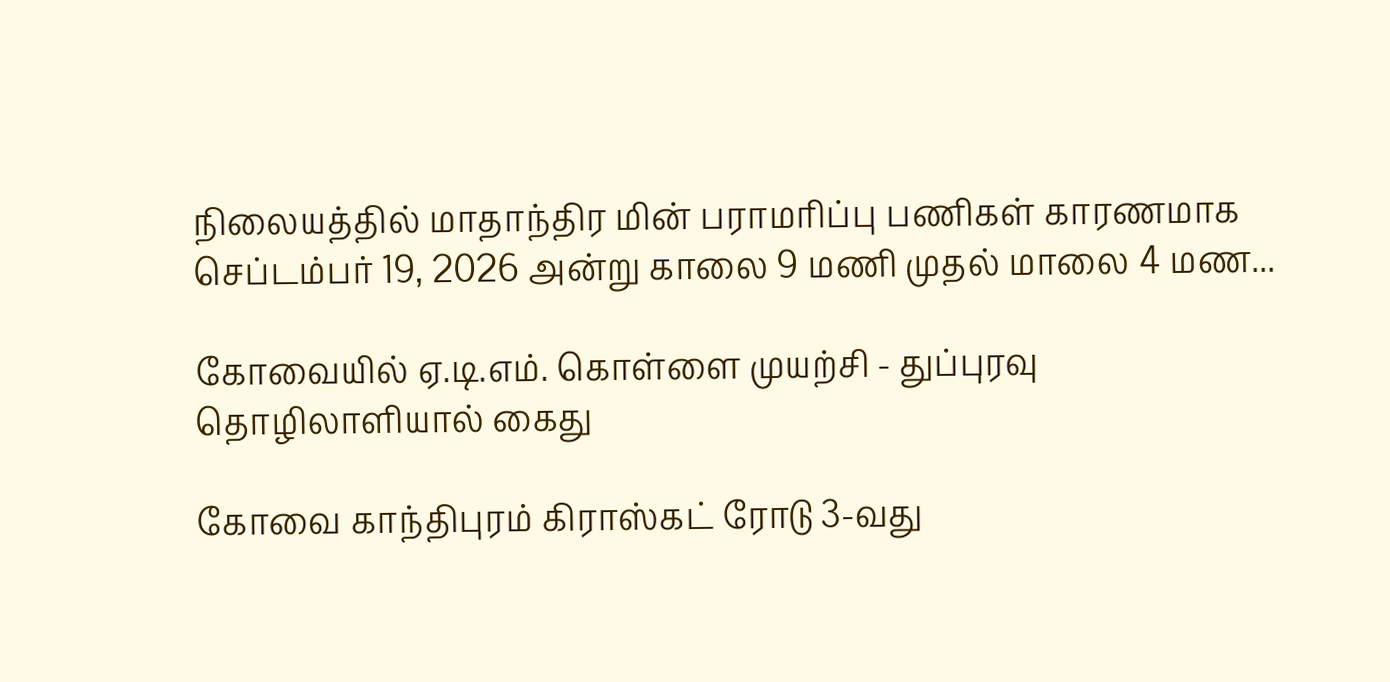நிலையத்தில் மாதாந்திர மின் பராமரிப்பு பணிகள் காரணமாக செப்டம்பர் 19, 2026 அன்று காலை 9 மணி முதல் மாலை 4 மண...

கோவையில் ஏ.டி.எம். கொள்ளை முயற்சி - துப்புரவு தொழிலாளியால் கைது

கோவை காந்திபுரம் கிராஸ்கட் ரோடு 3-வது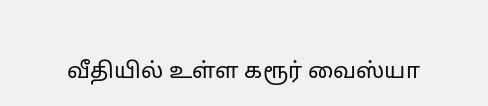வீதியில் உள்ள கரூர் வைஸ்யா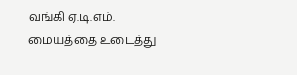வங்கி ஏ.டி.எம். மையத்தை உடைத்து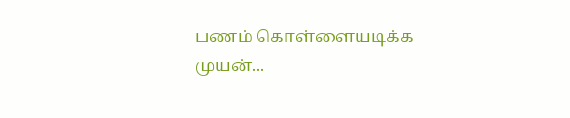பணம் கொள்ளையடிக்க முயன்...